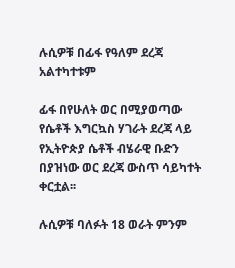ሉሲዎቹ በፊፋ የዓለም ደረጃ አልተካተቱም

ፊፋ በየሁለት ወር በሚያወጣው የሴቶች እግርኳስ ሃገራት ደረጃ ላይ የኢትዮጵያ ሴቶች ብሄራዊ ቡድን በያዝነው ወር ደረጃ ውስጥ ሳይካተት ቀርቷል፡፡

ሉሲዎቹ ባለፉት 18 ወራት ምንም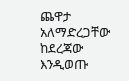ጨዋታ አለማድረጋቸው ከደረጃው እንዲወጡ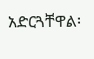አድርጓቸዋል፡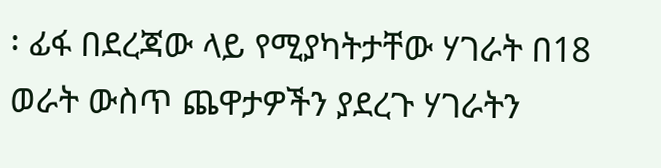፡ ፊፋ በደረጃው ላይ የሚያካትታቸው ሃገራት በ18 ወራት ውስጥ ጨዋታዎችን ያደረጉ ሃገራትን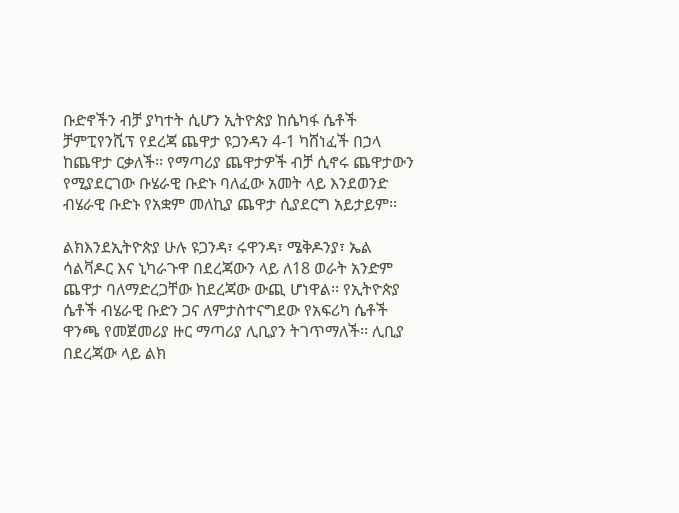ቡድኖችን ብቻ ያካተት ሲሆን ኢትዮጵያ ከሴካፋ ሴቶች ቻምፒየንሺፕ የደረጃ ጨዋታ ዩጋንዳን 4-1 ካሸነፈች በኃላ ከጨዋታ ርቃለች፡፡ የማጣሪያ ጨዋታዎች ብቻ ሲኖሩ ጨዋታውን የሚያደርገው ቡሄራዊ ቡድኑ ባለፈው አመት ላይ እንደወንድ ብሄራዊ ቡድኑ የአቋም መለኪያ ጨዋታ ሲያደርግ አይታይም፡፡

ልክእንደኢትዮጵያ ሁሉ ዩጋንዳ፣ ሩዋንዳ፣ ሜቅዶንያ፣ ኤል ሳልቫዶር እና ኒካራጉዋ በደረጃውን ላይ ለ18 ወራት አንድም ጨዋታ ባለማድረጋቸው ከደረጃው ውጪ ሆነዋል፡፡ የኢትዮጵያ ሴቶች ብሄራዊ ቡድን ጋና ለምታስተናግደው የአፍሪካ ሴቶች ዋንጫ የመጀመሪያ ዙር ማጣሪያ ሊቢያን ትገጥማለች፡፡ ሊቢያ በደረጃው ላይ ልክ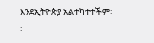እንደኢትዮጵያ አልተካተተችም፡፡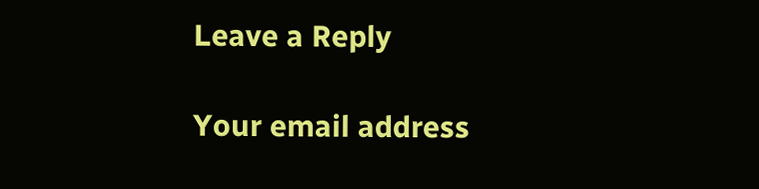Leave a Reply

Your email address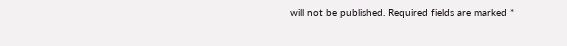will not be published. Required fields are marked *